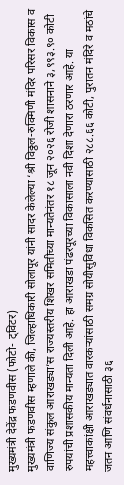मुख्यमंत्री देवेंद्र फडणवीस (फोटो- ट्विटर)
मुख्यमंत्री फडणवीस म्हणाले की, जिल्हाधिकारी सोलापूर यांनी सादर केलेल्या ‘श्री विठ्ठल-रुक्मिणी मंदिर परिसर विकास व वाणिज्य संकुल आराखड्या’स राज्यस्तरीय शिखर समितीच्या मान्यतेनंतर १८ जून २०२६ रोजी शासनाने ३,९९३.९० कोटी रुपयांची प्रशासकीय मान्यता दिली आहे. हा आराखडा पंढरपूरच्या विकासाला नवी दिशा देणारा ठरणार आहे. या महत्त्वाकांक्षी आराखड्यात वारकऱ्यांसाठी समग्र सोयीसुविधा विकसित करण्यासाठी २८८.६६ कोटी, पुरातन मंदिरे व मठांचे जतन आणि संवर्धनासाठी ३६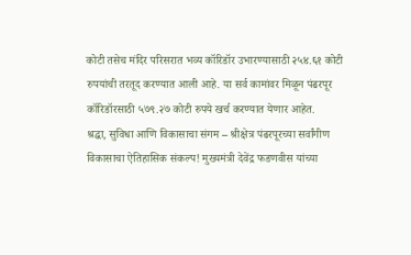कोटी तसेच मंदिर परिसरात भव्य कॉरिडॉर उभारण्यासाठी २५४.६१ कोटी रुपयांची तरतूद करण्यात आली आहे. या सर्व कामांवर मिळून पंढरपूर कॉरिडॉरसाठी ५७९.२७ कोटी रुपये खर्च करण्यात येणार आहेत.
श्रद्धा, सुविधा आणि विकासाचा संगम – श्रीक्षेत्र पंढरपूरच्या सर्वांगीण विकासाचा ऐतिहासिक संकल्प! मुख्यमंत्री देवेंद्र फडणवीस यांच्या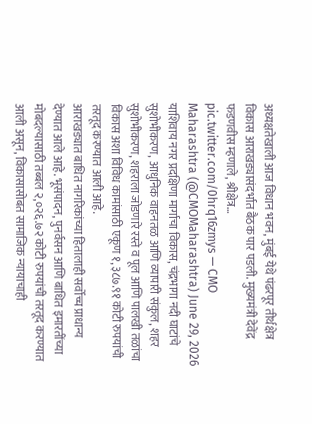अध्यक्षतेखाली आज विधान भवन, मुंबई येथे पंढरपूर तीर्थक्षेत्र विकास आराखड्यासंदर्भात बैठक पार पडली. मुख्यमंत्री देवेंद्र फडणवीस म्हणाले, श्रीक्षेत्र… pic.twitter.com/0hrq16zmys — CMO Maharashtra (@CMOMaharashtra) June 29, 2026
याशिवाय नगर प्रदक्षिणा मार्गाचा विकास, चंद्रभागा नदी घाटांचे सुशोभीकरण, आधुनिक वाहनतळ आणि व्यापारी संकुल, शहर सुशोभीकरण, शहराला जोडणारे रस्ते व पूल आणि पालखी तळांचा विकास अशा विविध कामांसाठी एकूण १,३८७.९१ कोटी रुपयांची तरतूद करण्यात आली आहे.
आराखड्यात बाधित नागरिकांच्या हितालाही सर्वोच्च प्राधान्य देण्यात आले आहे. भूसंपादन, पुनर्वसन आणि बाधित इमारतींच्या मोबदल्यासाठी तब्बल २,०२६.७२ कोटी रुपयांची तरतूद करण्यात आली असून, विकासासोबत सामाजिक न्यायाचाही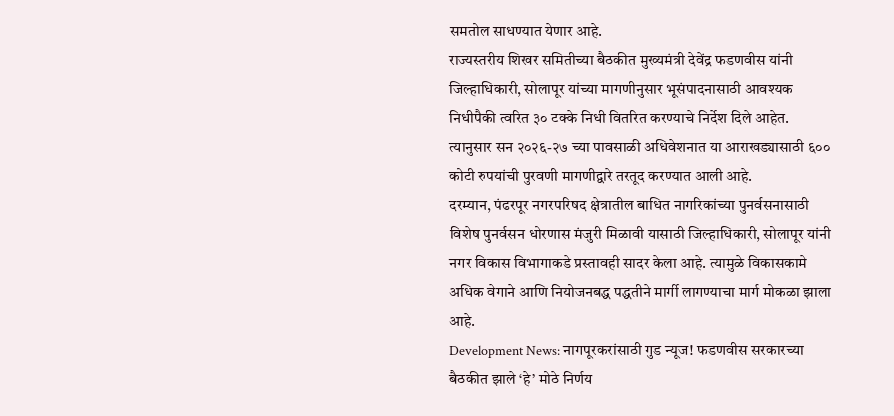समतोल साधण्यात येणार आहे.
राज्यस्तरीय शिखर समितीच्या बैठकीत मुख्यमंत्री देवेंद्र फडणवीस यांनी जिल्हाधिकारी, सोलापूर यांच्या मागणीनुसार भूसंपादनासाठी आवश्यक निधीपैकी त्वरित ३० टक्के निधी वितरित करण्याचे निर्देश दिले आहेत. त्यानुसार सन २०२६-२७ च्या पावसाळी अधिवेशनात या आराखड्यासाठी ६०० कोटी रुपयांची पुरवणी मागणीद्वारे तरतूद करण्यात आली आहे.
दरम्यान, पंढरपूर नगरपरिषद क्षेत्रातील बाधित नागरिकांच्या पुनर्वसनासाठी विशेष पुनर्वसन धोरणास मंजुरी मिळावी यासाठी जिल्हाधिकारी, सोलापूर यांनी नगर विकास विभागाकडे प्रस्तावही सादर केला आहे. त्यामुळे विकासकामे अधिक वेगाने आणि नियोजनबद्ध पद्धतीने मार्गी लागण्याचा मार्ग मोकळा झाला आहे.
Development News: नागपूरकरांसाठी गुड न्यूज! फडणवीस सरकारच्या बैठकीत झाले ‘हे’ मोठे निर्णय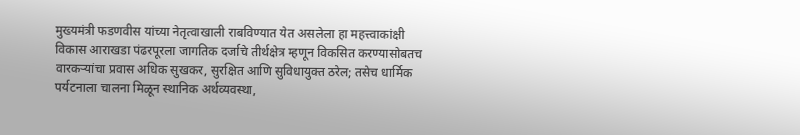मुख्यमंत्री फडणवीस यांच्या नेतृत्वाखाली राबविण्यात येत असलेला हा महत्त्वाकांक्षी विकास आराखडा पंढरपूरला जागतिक दर्जाचे तीर्थक्षेत्र म्हणून विकसित करण्यासोबतच वारकऱ्यांचा प्रवास अधिक सुखकर, सुरक्षित आणि सुविधायुक्त ठरेल; तसेच धार्मिक पर्यटनाला चालना मिळून स्थानिक अर्थव्यवस्था,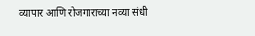व्यापार आणि रोजगाराच्या नव्या संधी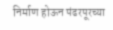निर्माण होऊन पंढरपूरच्या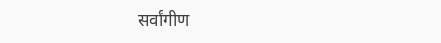सर्वांगीण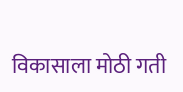विकासाला मोठी गती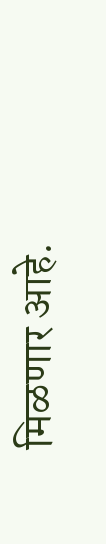मिळणार आहे.